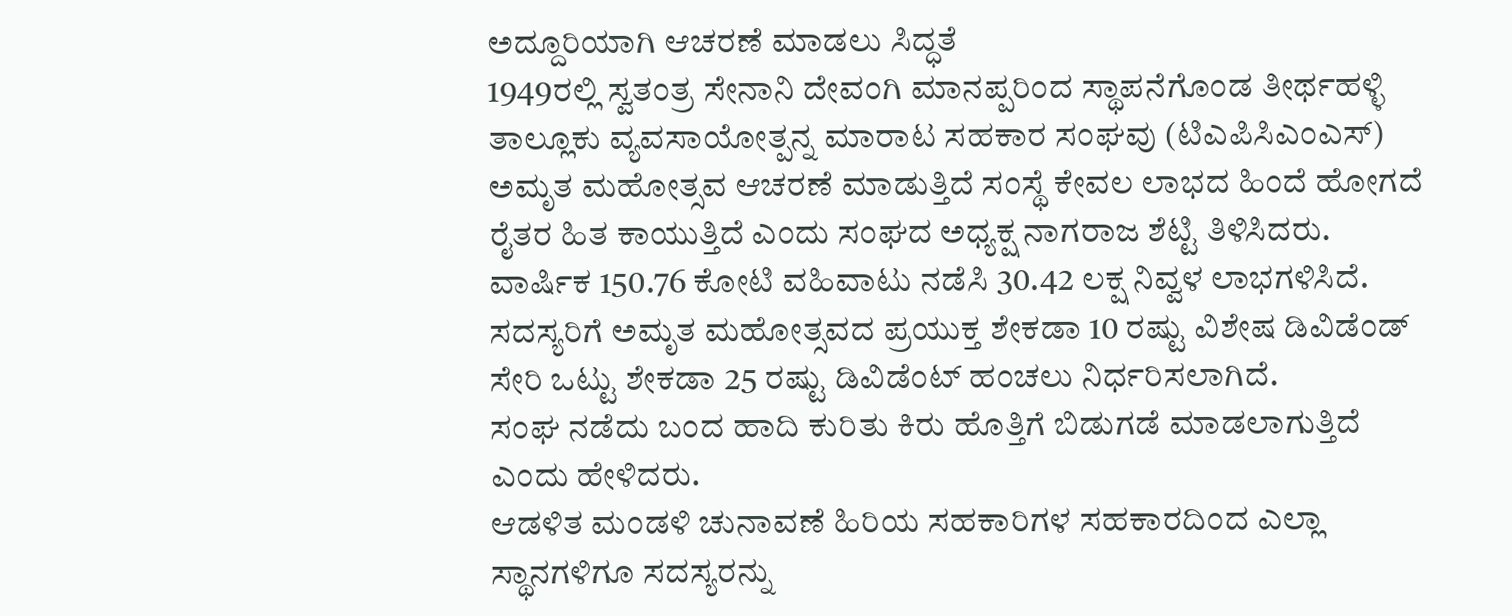ಅದ್ದೂರಿಯಾಗಿ ಆಚರಣೆ ಮಾಡಲು ಸಿದ್ಧತೆ
1949ರಲ್ಲಿ ಸ್ವತಂತ್ರ ಸೇನಾನಿ ದೇವಂಗಿ ಮಾನಪ್ಪರಿಂದ ಸ್ಥಾಪನೆಗೊಂಡ ತೀರ್ಥಹಳ್ಳಿ ತಾಲ್ಲೂಕು ವ್ಯವಸಾಯೋತ್ಪನ್ನ ಮಾರಾಟ ಸಹಕಾರ ಸಂಘವು (ಟಿಎಪಿಸಿಎಂಎಸ್) ಅಮೃತ ಮಹೋತ್ಸವ ಆಚರಣೆ ಮಾಡುತ್ತಿದೆ ಸಂಸ್ಥೆ ಕೇವಲ ಲಾಭದ ಹಿಂದೆ ಹೋಗದೆ ರೈತರ ಹಿತ ಕಾಯುತ್ತಿದೆ ಎಂದು ಸಂಘದ ಅಧ್ಯಕ್ಷ ನಾಗರಾಜ ಶೆಟ್ಟಿ ತಿಳಿಸಿದರು.
ವಾರ್ಷಿಕ 150.76 ಕೋಟಿ ವಹಿವಾಟು ನಡೆಸಿ 30.42 ಲಕ್ಷ ನಿವ್ವಳ ಲಾಭಗಳಿಸಿದೆ. ಸದಸ್ಯರಿಗೆ ಅಮೃತ ಮಹೋತ್ಸವದ ಪ್ರಯುಕ್ತ ಶೇಕಡಾ 10 ರಷ್ಟು ವಿಶೇಷ ಡಿವಿಡೆಂಡ್ ಸೇರಿ ಒಟ್ಟು ಶೇಕಡಾ 25 ರಷ್ಟು ಡಿವಿಡೆಂಟ್ ಹಂಚಲು ನಿರ್ಧರಿಸಲಾಗಿದೆ.
ಸಂಘ ನಡೆದು ಬಂದ ಹಾದಿ ಕುರಿತು ಕಿರು ಹೊತ್ತಿಗೆ ಬಿಡುಗಡೆ ಮಾಡಲಾಗುತ್ತಿದೆ
ಎಂದು ಹೇಳಿದರು.
ಆಡಳಿತ ಮಂಡಳಿ ಚುನಾವಣೆ ಹಿರಿಯ ಸಹಕಾರಿಗಳ ಸಹಕಾರದಿಂದ ಎಲ್ಲಾ ಸ್ಥಾನಗಳಿಗೂ ಸದಸ್ಯರನ್ನು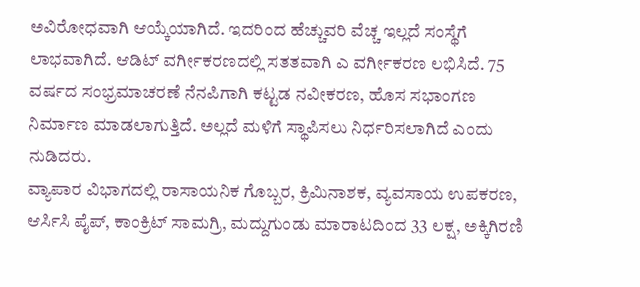ಅವಿರೋಧವಾಗಿ ಆಯ್ಕೆಯಾಗಿದೆ. ಇದರಿಂದ ಹೆಚ್ಚುವರಿ ವೆಚ್ಚ ಇಲ್ಲದೆ ಸಂಸ್ಥೆಗೆ ಲಾಭವಾಗಿದೆ. ಆಡಿಟ್ ವರ್ಗೀಕರಣದಲ್ಲಿ ಸತತವಾಗಿ ಎ ವರ್ಗೀಕರಣ ಲಭಿಸಿದೆ. 75 ವರ್ಷದ ಸಂಭ್ರಮಾಚರಣೆ ನೆನಪಿಗಾಗಿ ಕಟ್ಟಡ ನವೀಕರಣ, ಹೊಸ ಸಭಾಂಗಣ ನಿರ್ಮಾಣ ಮಾಡಲಾಗುತ್ತಿದೆ. ಅಲ್ಲದೆ ಮಳಿಗೆ ಸ್ಥಾಪಿಸಲು ನಿರ್ಧರಿಸಲಾಗಿದೆ ಎಂದು ನುಡಿದರು.
ವ್ಯಾಪಾರ ವಿಭಾಗದಲ್ಲಿ ರಾಸಾಯನಿಕ ಗೊಬ್ಬರ, ಕ್ರಿಮಿನಾಶಕ, ವ್ಯವಸಾಯ ಉಪಕರಣ, ಆರ್ಸಿಸಿ ಪೈಪ್, ಕಾಂಕ್ರಿಟ್ ಸಾಮಗ್ರಿ, ಮದ್ದುಗುಂಡು ಮಾರಾಟದಿಂದ 33 ಲಕ್ಷ, ಅಕ್ಕಿಗಿರಣಿ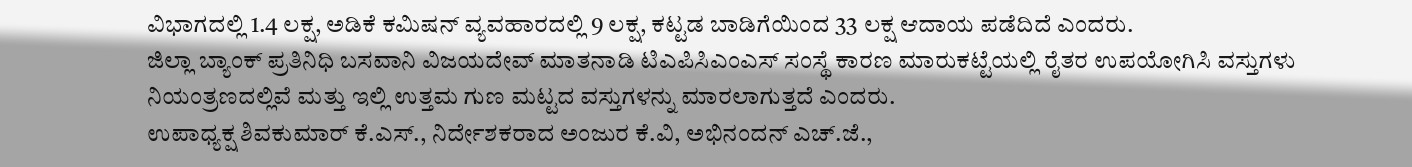ವಿಭಾಗದಲ್ಲಿ 1.4 ಲಕ್ಷ, ಅಡಿಕೆ ಕಮಿಷನ್ ವ್ಯವಹಾರದಲ್ಲಿ 9 ಲಕ್ಷ, ಕಟ್ಟಡ ಬಾಡಿಗೆಯಿಂದ 33 ಲಕ್ಷ ಆದಾಯ ಪಡೆದಿದೆ ಎಂದರು.
ಜಿಲ್ಲಾ ಬ್ಯಾಂಕ್ ಪ್ರತಿನಿಧಿ ಬಸವಾನಿ ವಿಜಯದೇವ್ ಮಾತನಾಡಿ ಟಿಎಪಿಸಿಎಂಎಸ್ ಸಂಸ್ಥೆ ಕಾರಣ ಮಾರುಕಟ್ಟೆಯಲ್ಲಿ ರೈತರ ಉಪಯೋಗಿಸಿ ವಸ್ತುಗಳು ನಿಯಂತ್ರಣದಲ್ಲಿವೆ ಮತ್ತು ಇಲ್ಲಿ ಉತ್ತಮ ಗುಣ ಮಟ್ಟದ ವಸ್ತುಗಳನ್ನು ಮಾರಲಾಗುತ್ತದೆ ಎಂದರು.
ಉಪಾಧ್ಯಕ್ಷ ಶಿವಕುಮಾರ್ ಕೆ.ಎಸ್., ನಿರ್ದೇಶಕರಾದ ಅಂಜುರ ಕೆ.ವಿ, ಅಭಿನಂದನ್ ಎಚ್.ಜೆ.,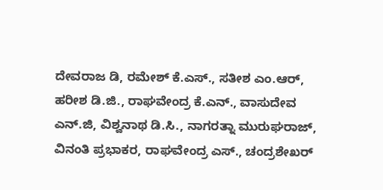ದೇವರಾಜ ಡಿ, ರಮೇಶ್ ಕೆ.ಎಸ್., ಸತೀಶ ಎಂ.ಆರ್, ಹರೀಶ ಡಿ.ಜಿ., ರಾಘವೇಂದ್ರ ಕೆ.ಎನ್., ವಾಸುದೇವ ಎನ್.ಜಿ, ವಿಶ್ವನಾಥ ಡಿ.ಸಿ., ನಾಗರತ್ನಾ ಮುರುಘರಾಜ್, ವಿನಂತಿ ಪ್ರಭಾಕರ, ರಾಘವೇಂದ್ರ ಎಸ್., ಚಂದ್ರಶೇಖರ್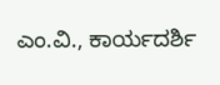ಎಂ.ವಿ., ಕಾರ್ಯದರ್ಶಿ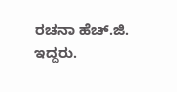ರಚನಾ ಹೆಚ್.ಜಿ. ಇದ್ದರು.